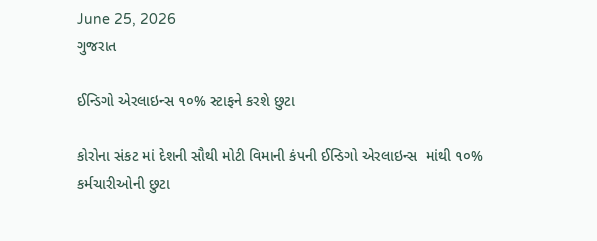June 25, 2026
ગુજરાત

ઈન્ડિગો એરલાઇન્સ ૧૦% સ્ટાફને કરશે છુટા

કોરોના સંકટ માં દેશની સૌથી મોટી વિમાની કંપની ઈન્ડિગો એરલાઇન્સ  માંથી ૧૦%  કર્મચારીઓની છુટા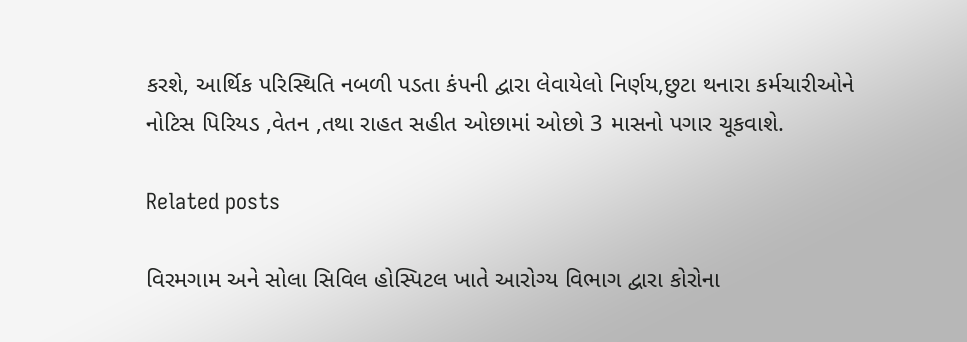કરશે, આર્થિક પરિસ્થિતિ નબળી પડતા કંપની દ્વારા લેવાયેલો નિર્ણય,છુટા થનારા કર્મચારીઓને નોટિસ પિરિયડ ,વેતન ,તથા રાહત સહીત ઓછામાં ઓછો 3 માસનો પગાર ચૂકવાશે.

Related posts

વિરમગામ અને સોલા સિવિલ હોસ્પિટલ ખાતે આરોગ્ય વિભાગ દ્વારા કોરોના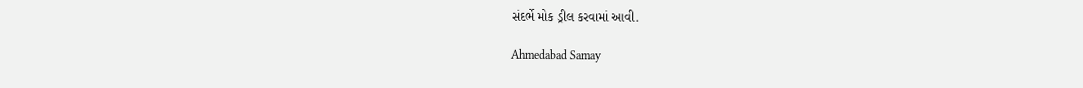સંદર્ભે મોક ડ્રીલ કરવામાં આવી.

Ahmedabad Samay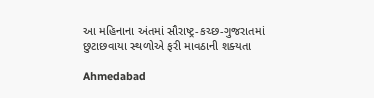આ મહિનાના અંતમાં સૌરાષ્‍ટ્ર-કચ્‍છ-ગુજરાતમાં છુટાછવાયા સ્‍થળોએ ફરી માવઠાની શક્‍યતા

Ahmedabad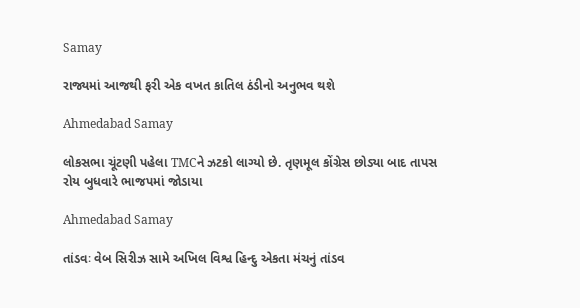Samay

રાજ્યમાં આજથી ફરી એક વખત કાતિલ ઠંડીનો અનુભવ થશે

Ahmedabad Samay

લોકસભા ચૂંટણી પહેલા TMCને ઝટકો લાગ્યો છે. તૃણમૂલ કોંગ્રેસ છોડ્યા બાદ તાપસ રોય બુધવારે ભાજપમાં જોડાયા

Ahmedabad Samay

તાંડવઃ વેબ સિરીઝ સામે અખિલ વિશ્વ હિન્દુ એકતા મંચનું તાંડવ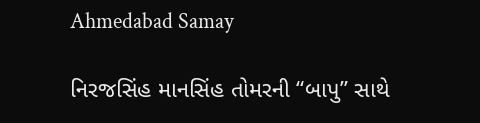Ahmedabad Samay

નિરજસિંહ માનસિંહ તોમરની “બાપુ” સાથે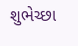શુભેચ્છા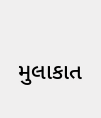મુલાકાત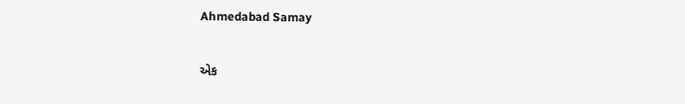Ahmedabad Samay

એક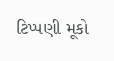ટિપ્પણી મૂકો